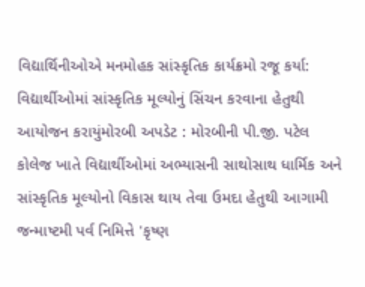વિદ્યાર્થિનીઓએ મનમોહક સાંસ્કૃતિક કાર્યક્રમો રજૂ કર્યા: વિદ્યાર્થીઓમાં સાંસ્કૃતિક મૂલ્યોનું સિંચન કરવાના હેતુથી આયોજન કરાયુંમોરબી અપડેટ : મોરબીની પી.જી. પટેલ કોલેજ ખાતે વિદ્યાર્થીઓમાં અભ્યાસની સાથોસાથ ધાર્મિક અને સાંસ્કૃતિક મૂલ્યોનો વિકાસ થાય તેવા ઉમદા હેતુથી આગામી જન્માષ્ટમી પર્વ નિમિત્તે 'કૃષ્ણ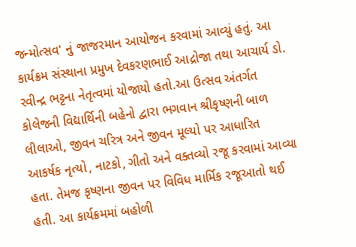જન્મોત્સવ' નું જાજરમાન આયોજન કરવામાં આવ્યું હતું. આ કાર્યક્રમ સંસ્થાના પ્રમુખ દેવકરણભાઈ આદ્રોજા તથા આચાર્ય ડો. રવીન્દ્ર ભટ્ટના નેતૃત્વમાં યોજાયો હતો.આ ઉત્સવ અંતર્ગત કોલેજની વિદ્યાર્થિની બહેનો દ્વારા ભગવાન શ્રીકૃષ્ણની બાળ લીલાઓ, જીવન ચરિત્ર અને જીવન મૂલ્યો પર આધારિત આકર્ષક નૃત્યો, નાટકો, ગીતો અને વક્તવ્યો રજૂ કરવામાં આવ્યા હતા. તેમજ કૃષ્ણના જીવન પર વિવિધ માર્મિક રજૂઆતો થઈ હતી. આ કાર્યક્રમમાં બહોળી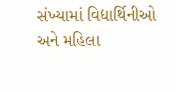સંખ્યામાં વિદ્યાર્થિનીઓ અને મહિલા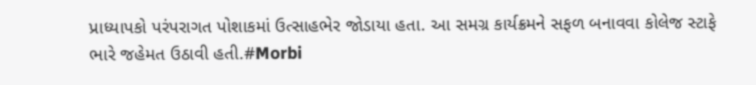પ્રાધ્યાપકો પરંપરાગત પોશાકમાં ઉત્સાહભેર જોડાયા હતા. આ સમગ્ર કાર્યક્રમને સફળ બનાવવા કોલેજ સ્ટાફે ભારે જહેમત ઉઠાવી હતી.#Morbi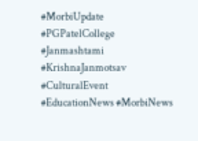#MorbiUpdate #PGPatelCollege #Janmashtami #KrishnaJanmotsav #CulturalEvent #EducationNews #MorbiNews